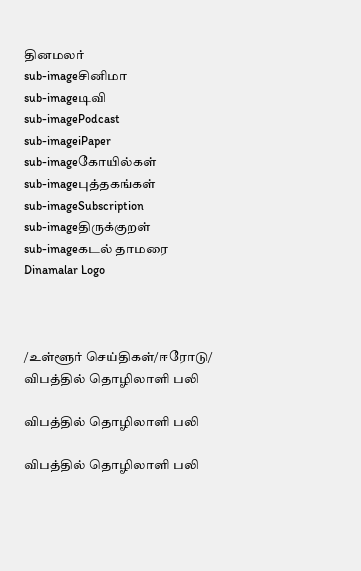தினமலர்
sub-imageசினிமா
sub-imageடிவி
sub-imagePodcast
sub-imageiPaper
sub-imageகோயில்கள்
sub-imageபுத்தகங்கள்
sub-imageSubscription
sub-imageதிருக்குறள்
sub-imageகடல் தாமரை
Dinamalar Logo



/உள்ளூர் செய்திகள்/ஈரோடு/ விபத்தில் தொழிலாளி பலி

விபத்தில் தொழிலாளி பலி

விபத்தில் தொழிலாளி பலி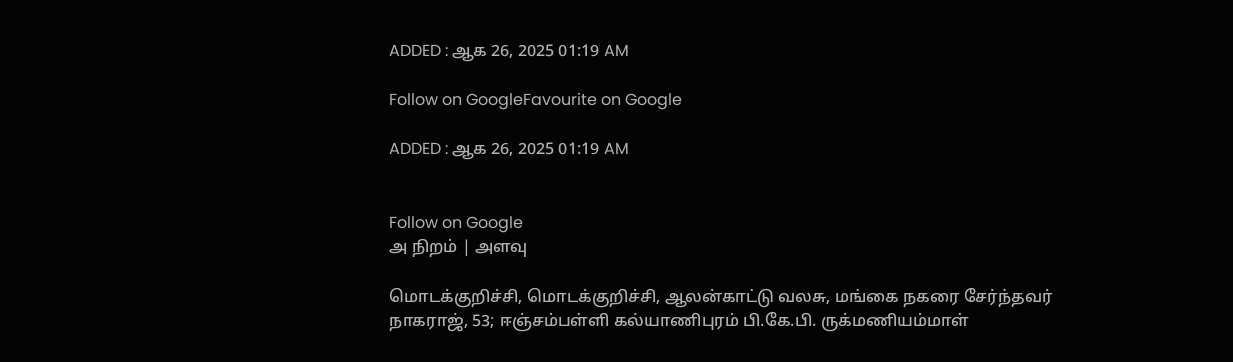ADDED : ஆக 26, 2025 01:19 AM

Follow on GoogleFavourite on Google

ADDED : ஆக 26, 2025 01:19 AM


Follow on Google
அ நிறம் | அளவு

மொடக்குறிச்சி, மொடக்குறிச்சி, ஆலன்காட்டு வலசு, மங்கை நகரை சேர்ந்தவர் நாகராஜ், 53; ஈஞ்சம்பள்ளி கல்யாணிபுரம் பி.கே.பி. ருக்மணியம்மாள்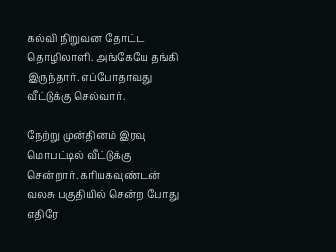கல்வி நிறுவன தோட்ட தொழிலாளி. அங்கேயே தங்கி இருந்தார். எப்போதாவது வீட்டுக்கு செல்வார்.

நேற்று முன்தினம் இரவு மொபட்டில் வீட்டுக்கு சென்றார். கரியகவுண்டன் வலசு பகுதியில் சென்ற போது எதிரே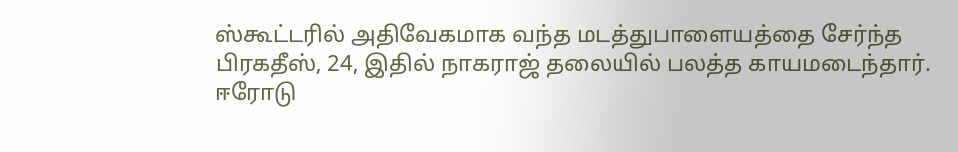ஸ்கூட்டரில் அதிவேகமாக வந்த மடத்துபாளையத்தை சேர்ந்த பிரகதீஸ், 24, இதில் நாகராஜ் தலையில் பலத்த காயமடைந்தார். ஈரோடு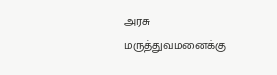அரசு மருத்துவமனைக்கு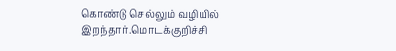கொண்டு செல்லும் வழியில் இறந்தார்.மொடக்குறிச்சி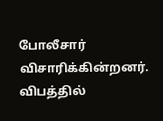போலீசார் விசாரிக்கின்றனர். விபத்தில்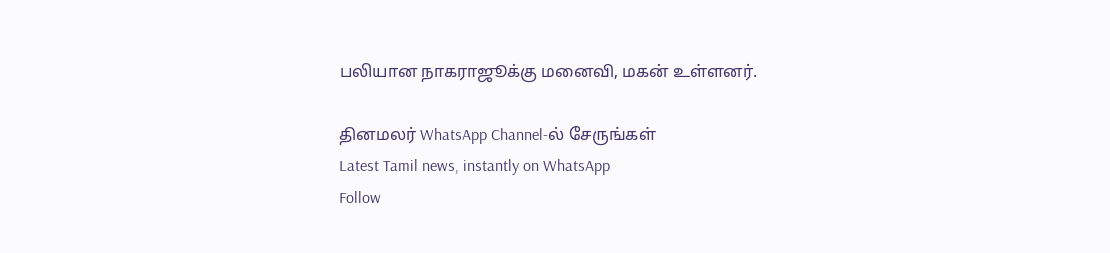பலியான நாகராஜூக்கு மனைவி, மகன் உள்ளனர்.

தினமலர் WhatsApp Channel-ல் சேருங்கள்
Latest Tamil news, instantly on WhatsApp
Follow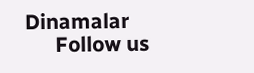Dinamalar
      Follow us